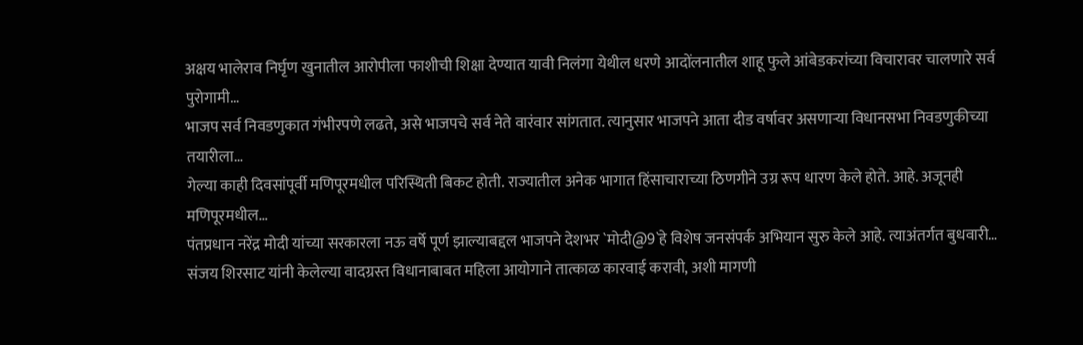अक्षय भालेराव निर्घृण खुनातील आरोपीला फाशीची शिक्षा देण्यात यावी निलंगा येथील धरणे आदोंलनातील शाहू फुले आंबेडकरांच्या विचारावर चालणारे सर्व पुरोगामी…
भाजप सर्व निवडणुकात गंभीरपणे लढते, असे भाजपचे सर्व नेते वारंवार सांगतात. त्यानुसार भाजपने आता दीड वर्षावर असणाऱ्या विधानसभा निवडणुकीच्या तयारीला…
गेल्या काही दिवसांपूर्वी मणिपूरमधील परिस्थिती बिकट होती. राज्यातील अनेक भागात हिंसाचाराच्या ठिणगीने उग्र रूप धारण केले होते. आहे. अजूनही मणिपूरमधील…
पंतप्रधान नरेंद्र मोदी यांच्या सरकारला नऊ वर्षे पूर्ण झाल्याबद्दल भाजपने देशभर `मोदी@9`हे विशेष जनसंपर्क अभियान सुरु केले आहे. त्याअंतर्गत बुधवारी…
संजय शिरसाट यांनी केलेल्या वादग्रस्त विधानाबाबत महिला आयोगाने तात्काळ कारवाई करावी, अशी मागणी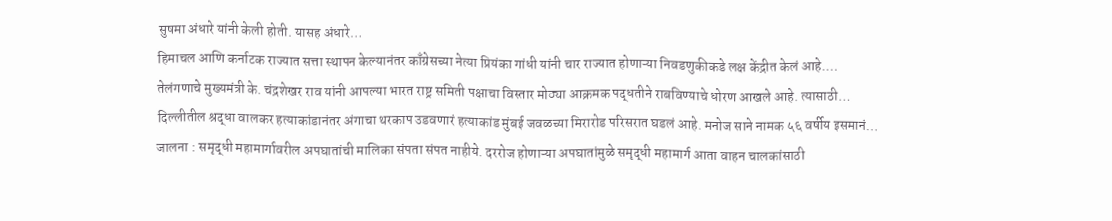सुषमा अंधारे यांनी केली होती. यासह अंधारे…
हिमाचल आणि कर्नाटक राज्यात सत्ता स्थापन केल्यानंतर काँग्रेसच्या नेत्या प्रियंका गांधी यांनी चार राज्यात होणाऱ्या निवडणुकीकडे लक्ष केंद्रीत केलं आहे.…
तेलंगणाचे मुख्यमंत्री के. चंद्रशेखर राव यांनी आपल्या भारत राष्ट्र समिती पक्षाचा विस्तार मोठ्या आक्रमक पद्धतीने राबविण्याचे धोरण आखले आहे. त्यासाठी…
दिल्लीतील श्रद्धा वालकर हत्याकांडानंतर अंगाचा थरकाप उडवणारं हत्याकांड मुंबई जवळच्या मिरारोड परिसरात घडलं आहे. मनोज साने नामक ५६ वर्षीय इसमानं…
जालना : समृद्धी महामार्गावरील अपघातांची मालिका संपता संपत नाहीये. दररोज होणाऱ्या अपघातांमुळे समृद्धी महामार्ग आता वाहन चालकांसाठी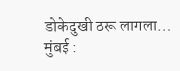डोकेदुखी ठरू लागला…
मुंबई :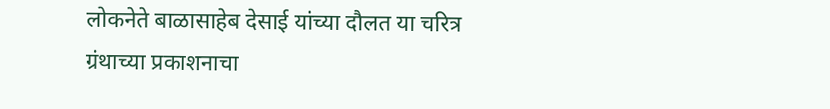लोकनेते बाळासाहेब देसाई यांच्या दौलत या चरित्र ग्रंथाच्या प्रकाशनाचा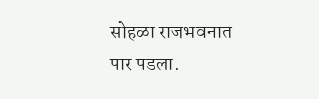सोहळा राजभवनात पार पडला.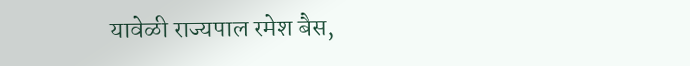यावेळी राज्यपाल रमेश बैस,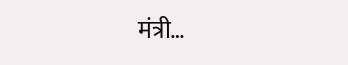मंत्री…